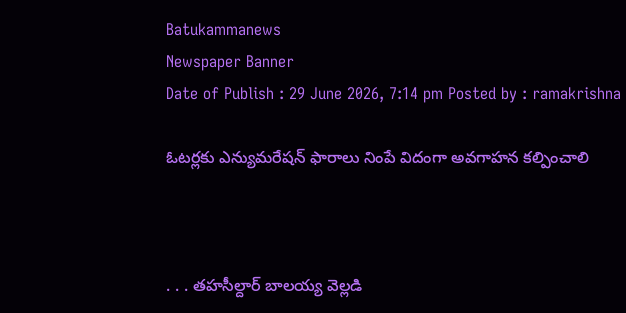Batukammanews
Newspaper Banner
Date of Publish : 29 June 2026, 7:14 pm Posted by : ramakrishna

ఓటర్లకు ఎన్యుమరేషన్ ఫారాలు నింపే విదంగా అవగాహన కల్పించాలి



. . . తహసీల్దార్ బాలయ్య వెల్లడి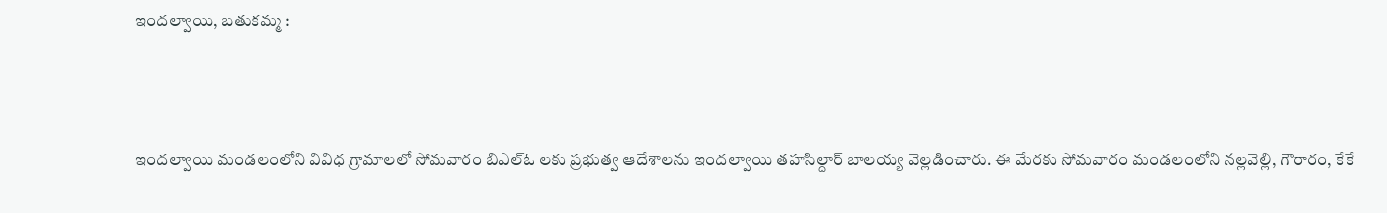ఇందల్వాయి, బతుకమ్మ :



ఇందల్వాయి మండలంలోని వివిధ గ్రామాలలో సోమవారం బిఎల్ఓ లకు ప్రభుత్వ ఆదేశాలను ఇందల్వాయి తహసిల్దార్ బాలయ్య వెల్లడించారు. ఈ మేరకు సోమవారం మండలంలోని నల్లవెల్లి, గౌరారం, కేకే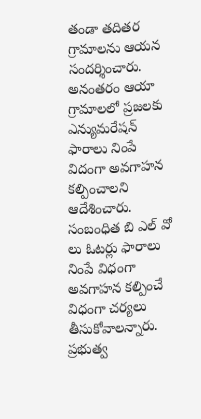తండా తదితర గ్రామాలను ఆయన సందర్శించారు. అనంతరం ఆయా గ్రామాలలో ప్రజలకు ఎన్యుమరేషన్ ఫారాలు నింపే విదంగా అవగాహన కల్పించాలని ఆదేశించారు. సంబంధిత బి ఎల్ వో లు ఓటర్లు ఫారాలు నింపే విధంగా అవగాహన కల్పించే విధంగా చర్యలు తీసుకోవాలన్నారు. ప్రభుత్వ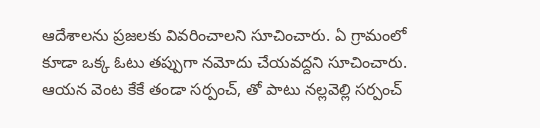ఆదేశాలను ప్రజలకు వివరించాలని సూచించారు. ఏ గ్రామంలో కూడా ఒక్క ఓటు తప్పుగా నమోదు చేయవద్దని సూచించారు. ఆయన వెంట కేకే తండా సర్పంచ్, తో పాటు నల్లవెల్లి సర్పంచ్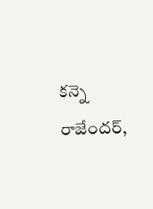కన్నె రాజేందర్,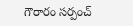గౌరారం సర్పంచ్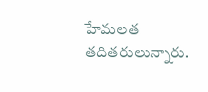హేమలత తదితరులున్నారు.